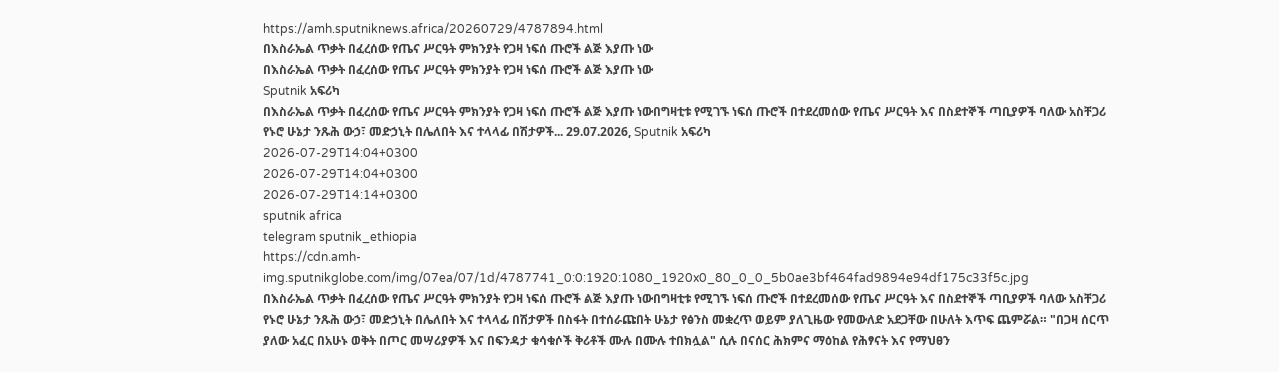https://amh.sputniknews.africa/20260729/4787894.html
በእስራኤል ጥቃት በፈረሰው የጤና ሥርዓት ምክንያት የጋዛ ነፍሰ ጡሮች ልጅ እያጡ ነው
በእስራኤል ጥቃት በፈረሰው የጤና ሥርዓት ምክንያት የጋዛ ነፍሰ ጡሮች ልጅ እያጡ ነው
Sputnik አፍሪካ
በእስራኤል ጥቃት በፈረሰው የጤና ሥርዓት ምክንያት የጋዛ ነፍሰ ጡሮች ልጅ እያጡ ነውበግዛቲቱ የሚገኙ ነፍሰ ጡሮች በተደረመሰው የጤና ሥርዓት እና በስደተኞች ጣቢያዎች ባለው አስቸጋሪ የኑሮ ሁኔታ ንጹሕ ውኃ፣ መድኃኒት በሌለበት እና ተላላፊ በሽታዎች... 29.07.2026, Sputnik አፍሪካ
2026-07-29T14:04+0300
2026-07-29T14:04+0300
2026-07-29T14:14+0300
sputnik africa
telegram sputnik_ethiopia
https://cdn.amh-img.sputnikglobe.com/img/07ea/07/1d/4787741_0:0:1920:1080_1920x0_80_0_0_5b0ae3bf464fad9894e94df175c33f5c.jpg
በእስራኤል ጥቃት በፈረሰው የጤና ሥርዓት ምክንያት የጋዛ ነፍሰ ጡሮች ልጅ እያጡ ነውበግዛቲቱ የሚገኙ ነፍሰ ጡሮች በተደረመሰው የጤና ሥርዓት እና በስደተኞች ጣቢያዎች ባለው አስቸጋሪ የኑሮ ሁኔታ ንጹሕ ውኃ፣ መድኃኒት በሌለበት እና ተላላፊ በሽታዎች በስፋት በተሰራጩበት ሁኔታ የፅንስ መቋረጥ ወይም ያለጊዜው የመውለድ አደጋቸው በሁለት እጥፍ ጨምሯል። "በጋዛ ሰርጥ ያለው አፈር በአሁኑ ወቅት በጦር መሣሪያዎች እና በፍንዳታ ቁሳቁሶች ቅሪቶች ሙሉ በሙሉ ተበክሏል" ሲሉ በናሰር ሕክምና ማዕከል የሕፃናት እና የማህፀን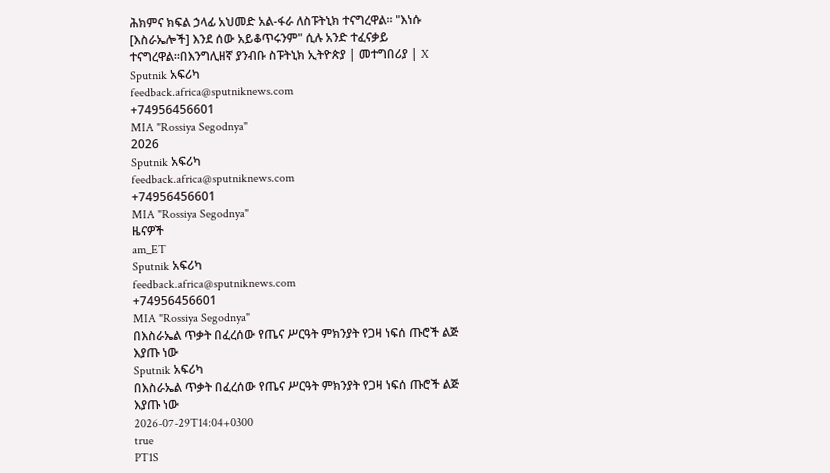ሕክምና ክፍል ኃላፊ አህመድ አል-ፋራ ለስፑትኒክ ተናግረዋል። "እነሱ [እስራኤሎች] እንደ ሰው አይቆጥሩንም" ሲሉ አንድ ተፈናቃይ ተናግረዋል።በእንግሊዘኛ ያንብቡ ስፑትኒክ ኢትዮጵያ | መተግበሪያ | X
Sputnik አፍሪካ
feedback.africa@sputniknews.com
+74956456601
MIA "Rossiya Segodnya"
2026
Sputnik አፍሪካ
feedback.africa@sputniknews.com
+74956456601
MIA "Rossiya Segodnya"
ዜናዎች
am_ET
Sputnik አፍሪካ
feedback.africa@sputniknews.com
+74956456601
MIA "Rossiya Segodnya"
በእስራኤል ጥቃት በፈረሰው የጤና ሥርዓት ምክንያት የጋዛ ነፍሰ ጡሮች ልጅ እያጡ ነው
Sputnik አፍሪካ
በእስራኤል ጥቃት በፈረሰው የጤና ሥርዓት ምክንያት የጋዛ ነፍሰ ጡሮች ልጅ እያጡ ነው
2026-07-29T14:04+0300
true
PT1S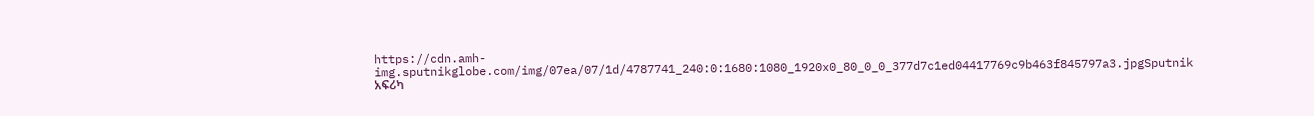https://cdn.amh-img.sputnikglobe.com/img/07ea/07/1d/4787741_240:0:1680:1080_1920x0_80_0_0_377d7c1ed04417769c9b463f845797a3.jpgSputnik አፍሪካ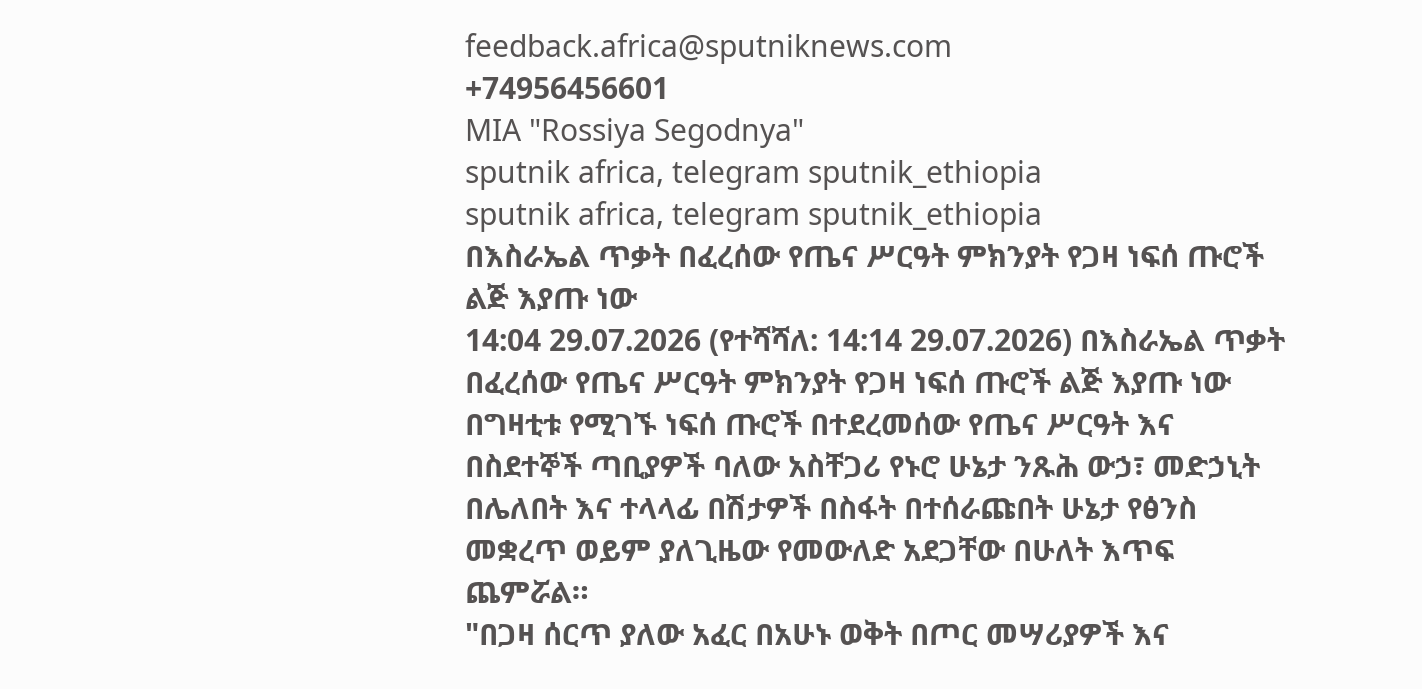feedback.africa@sputniknews.com
+74956456601
MIA "Rossiya Segodnya"
sputnik africa, telegram sputnik_ethiopia
sputnik africa, telegram sputnik_ethiopia
በእስራኤል ጥቃት በፈረሰው የጤና ሥርዓት ምክንያት የጋዛ ነፍሰ ጡሮች ልጅ እያጡ ነው
14:04 29.07.2026 (የተሻሻለ: 14:14 29.07.2026) በእስራኤል ጥቃት በፈረሰው የጤና ሥርዓት ምክንያት የጋዛ ነፍሰ ጡሮች ልጅ እያጡ ነው
በግዛቲቱ የሚገኙ ነፍሰ ጡሮች በተደረመሰው የጤና ሥርዓት እና በስደተኞች ጣቢያዎች ባለው አስቸጋሪ የኑሮ ሁኔታ ንጹሕ ውኃ፣ መድኃኒት በሌለበት እና ተላላፊ በሽታዎች በስፋት በተሰራጩበት ሁኔታ የፅንስ መቋረጥ ወይም ያለጊዜው የመውለድ አደጋቸው በሁለት እጥፍ ጨምሯል።
"በጋዛ ሰርጥ ያለው አፈር በአሁኑ ወቅት በጦር መሣሪያዎች እና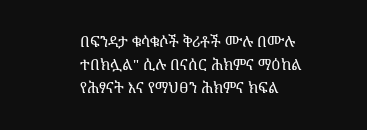በፍንዳታ ቁሳቁሶች ቅሪቶች ሙሉ በሙሉ ተበክሏል" ሲሉ በናሰር ሕክምና ማዕከል የሕፃናት እና የማህፀን ሕክምና ክፍል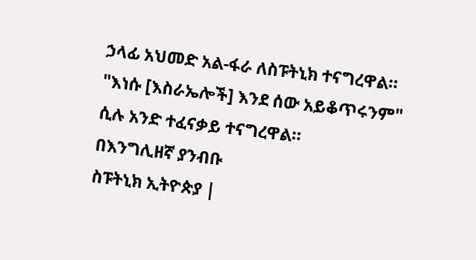ኃላፊ አህመድ አል-ፋራ ለስፑትኒክ ተናግረዋል።
"እነሱ [እስራኤሎች] እንደ ሰው አይቆጥሩንም" ሲሉ አንድ ተፈናቃይ ተናግረዋል።
በእንግሊዘኛ ያንብቡ
ስፑትኒክ ኢትዮጵያ |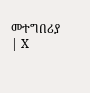መተግበሪያ | X